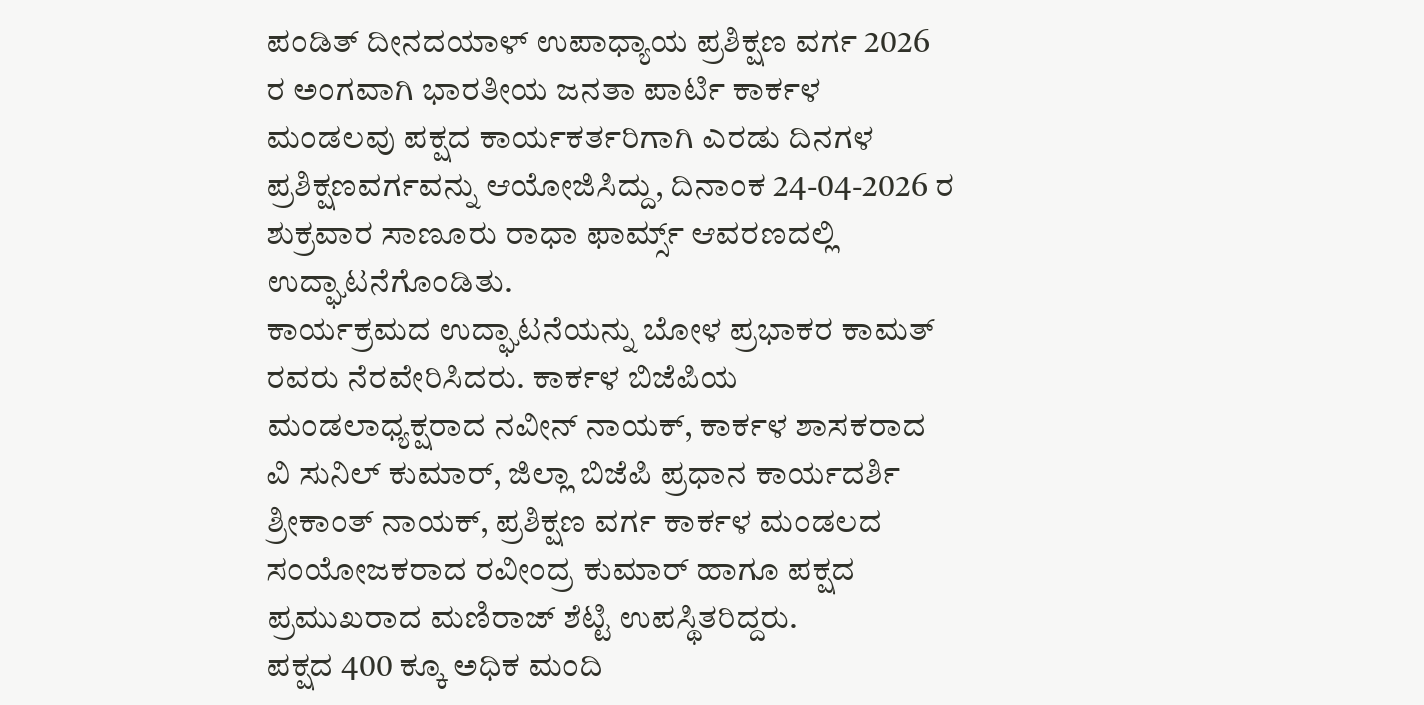ಪಂಡಿತ್ ದೀನದಯಾಳ್ ಉಪಾಧ್ಯಾಯ ಪ್ರಶಿಕ್ಷಣ ವರ್ಗ 2026 ರ ಅಂಗವಾಗಿ ಭಾರತೀಯ ಜನತಾ ಪಾರ್ಟಿ ಕಾರ್ಕಳ ಮಂಡಲವು ಪಕ್ಷದ ಕಾರ್ಯಕರ್ತರಿಗಾಗಿ ಎರಡು ದಿನಗಳ ಪ್ರಶಿಕ್ಷಣವರ್ಗವನ್ನು ಆಯೋಜಿಸಿದ್ದು, ದಿನಾಂಕ 24-04-2026 ರ ಶುಕ್ರವಾರ ಸಾಣೂರು ರಾಧಾ ಫಾರ್ಮ್ಸ್ ಆವರಣದಲ್ಲಿ ಉದ್ಘಾಟನೆಗೊಂಡಿತು.
ಕಾರ್ಯಕ್ರಮದ ಉದ್ಘಾಟನೆಯನ್ನು ಬೋಳ ಪ್ರಭಾಕರ ಕಾಮತ್ ರವರು ನೆರವೇರಿಸಿದರು. ಕಾರ್ಕಳ ಬಿಜೆಪಿಯ ಮಂಡಲಾಧ್ಯಕ್ಷರಾದ ನವೀನ್ ನಾಯಕ್, ಕಾರ್ಕಳ ಶಾಸಕರಾದ ವಿ ಸುನಿಲ್ ಕುಮಾರ್, ಜಿಲ್ಲಾ ಬಿಜೆಪಿ ಪ್ರಧಾನ ಕಾರ್ಯದರ್ಶಿ ಶ್ರೀಕಾಂತ್ ನಾಯಕ್, ಪ್ರಶಿಕ್ಷಣ ವರ್ಗ ಕಾರ್ಕಳ ಮಂಡಲದ ಸಂಯೋಜಕರಾದ ರವೀಂದ್ರ ಕುಮಾರ್ ಹಾಗೂ ಪಕ್ಷದ ಪ್ರಮುಖರಾದ ಮಣಿರಾಜ್ ಶೆಟ್ಟಿ ಉಪಸ್ಥಿತರಿದ್ದರು.
ಪಕ್ಷದ 400 ಕ್ಕೂ ಅಧಿಕ ಮಂದಿ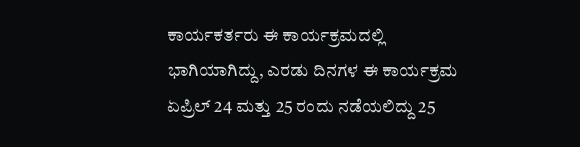ಕಾರ್ಯಕರ್ತರು ಈ ಕಾರ್ಯಕ್ರಮದಲ್ಲಿ ಭಾಗಿಯಾಗಿದ್ದು, ಎರಡು ದಿನಗಳ ಈ ಕಾರ್ಯಕ್ರಮ ಏಪ್ರಿಲ್ 24 ಮತ್ತು 25 ರಂದು ನಡೆಯಲಿದ್ದು 25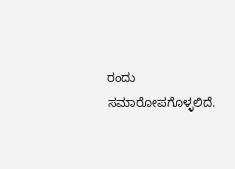ರಂದು ಸಮಾರೋಪಗೊಳ್ಳಲಿದೆ.